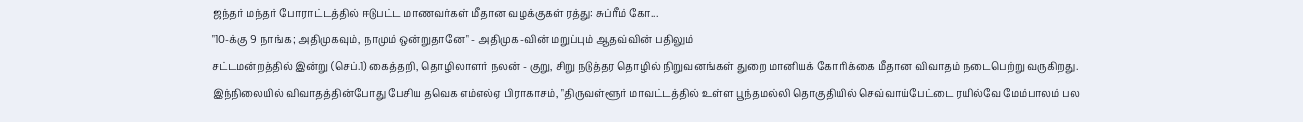ஜந்தர் மந்தர் போராட்டத்தில் ஈடுபட்ட மாணவர்கள் மீதான வழக்குகள் ரத்து: சுப்ரீம் கோ...
"10-க்கு 9 நாங்க; அதிமுகவும், நாமும் ஒன்றுதானே" - அதிமுக-வின் மறுப்பும் ஆதவ்வின் பதிலும்
சட்டமன்றத்தில் இன்று (செப்.1) கைத்தறி, தொழிலாளர் நலன் - குறு, சிறு நடுத்தர தொழில் நிறுவனங்கள் துறை மானியக் கோரிக்கை மீதான விவாதம் நடைபெற்று வருகிறது.
இந்நிலையில் விவாதத்தின்போது பேசிய தவெக எம்எல்ஏ பிராகாசம், "திருவள்ளூர் மாவட்டத்தில் உள்ள பூந்தமல்லி தொகுதியில் செவ்வாய்பேட்டை ரயில்வே மேம்பாலம் பல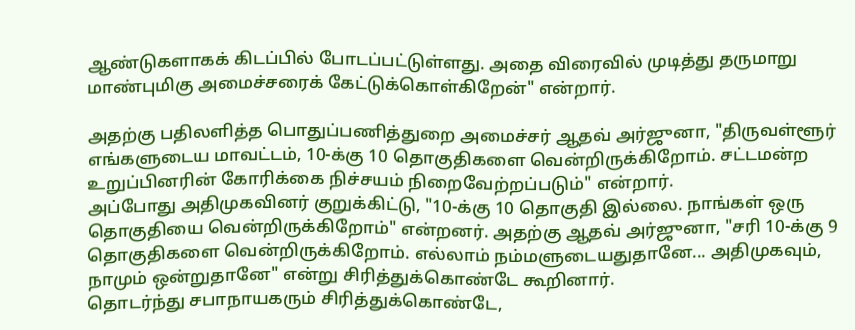ஆண்டுகளாகக் கிடப்பில் போடப்பட்டுள்ளது. அதை விரைவில் முடித்து தருமாறு மாண்புமிகு அமைச்சரைக் கேட்டுக்கொள்கிறேன்" என்றார்.

அதற்கு பதிலளித்த பொதுப்பணித்துறை அமைச்சர் ஆதவ் அர்ஜுனா, "திருவள்ளூர் எங்களுடைய மாவட்டம், 10-க்கு 10 தொகுதிகளை வென்றிருக்கிறோம். சட்டமன்ற உறுப்பினரின் கோரிக்கை நிச்சயம் நிறைவேற்றப்படும்" என்றார்.
அப்போது அதிமுகவினர் குறுக்கிட்டு, "10-க்கு 10 தொகுதி இல்லை. நாங்கள் ஒரு தொகுதியை வென்றிருக்கிறோம்" என்றனர். அதற்கு ஆதவ் அர்ஜுனா, "சரி 10-க்கு 9 தொகுதிகளை வென்றிருக்கிறோம். எல்லாம் நம்மளுடையதுதானே... அதிமுகவும், நாமும் ஒன்றுதானே" என்று சிரித்துக்கொண்டே கூறினார்.
தொடர்ந்து சபாநாயகரும் சிரித்துக்கொண்டே,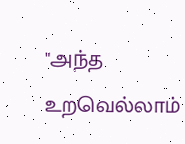"அந்த உறவெல்லாம்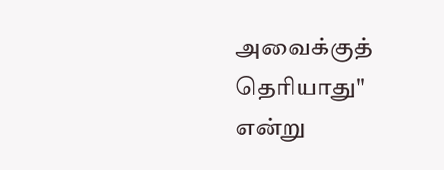அவைக்குத் தெரியாது" என்று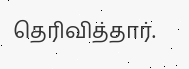தெரிவித்தார்.